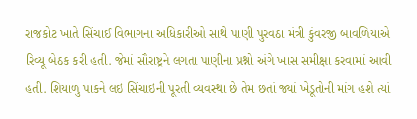રાજકોટ ખાતે સિંચાઈ વિભાગના અધિકારીઓ સાથે પાણી પુરવઠા મંત્રી કુંવરજી બાવળિયાએ રિવ્યૂ બેઠક કરી હતી. જેમાં સૌરાષ્ટ્રને લગતા પાણીના પ્રશ્નો અંગે ખાસ સમીક્ષા કરવામાં આવી હતી. શિયાળુ પાકને લઇ સિંચાઇની પૂરતી વ્યવસ્થા છે તેમ છતાં જ્યાં ખેડૂતોની માંગ હશે ત્યાં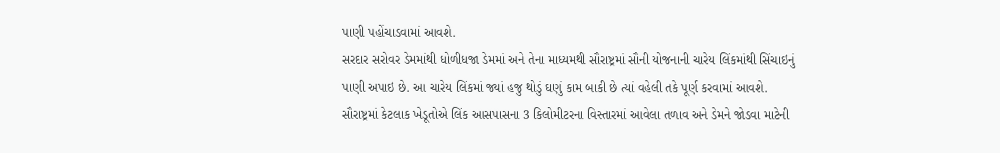પાણી પહોંચાડવામાં આવશે.
સરદાર સરોવર ડેમમાંથી ધોળીધજા ડેમમાં અને તેના માધ્યમથી સૌરાષ્ટ્રમાં સૌની યોજનાની ચારેય લિંકમાંથી સિંચાઇનું પાણી અપાઇ છે. આ ચારેય લિંકમાં જ્યાં હજુ થોડું ઘણું કામ બાકી છે ત્યાં વહેલી તકે પૂર્ણ કરવામાં આવશે. સૌરાષ્ટ્રમાં કેટલાક ખેડૂતોએ લિંક આસપાસના 3 કિલોમીટરના વિસ્તારમાં આવેલા તળાવ અને ડેમને જોડવા માટેની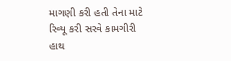માગણી કરી હતી તેના માટે રિવ્યૂ કરી સરવે કામગીરી હાથ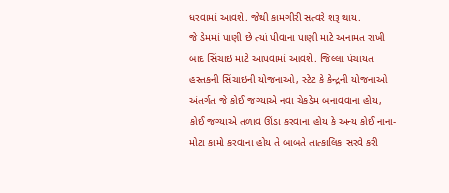ધરવામાં આવશે. જેથી કામગીરી સત્વરે શરૂ થાય.
જે ડેમમાં પાણી છે ત્યાં પીવાના પાણી માટે અનામત રાખી બાદ સિંચાઇ માટે આપવામાં આવશે. જિલ્લા પંચાયત હસ્તકની સિંચાઇની યોજનાઓ, સ્ટેટ કે કેન્દ્રની યોજનાઓ અંતર્ગત જે કોઈ જગ્યાએ નવા ચેકડેમ બનાવવાના હોય, કોઈ જગ્યાએ તળાવ ઊંડા કરવાના હોય કે અન્ય કોઈ નાના-મોટા કામો કરવાના હોય તે બાબતે તાત્કાલિક સરવે કરી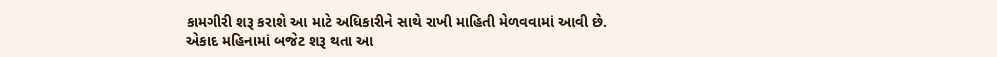કામગીરી શરૂ કરાશે આ માટે અધિકારીને સાથે રાખી માહિતી મેળવવામાં આવી છે. એકાદ મહિનામાં બજેટ શરૂ થતા આ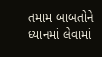તમામ બાબતોને ધ્યાનમાં લેવામાં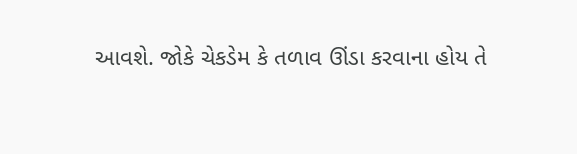આવશે. જોકે ચેકડેમ કે તળાવ ઊંડા કરવાના હોય તે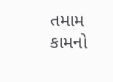તમામ કામનો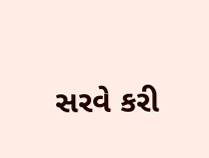સરવે કરી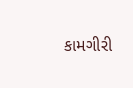કામગીરી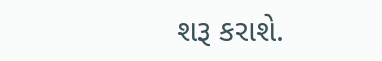શરૂ કરાશે.